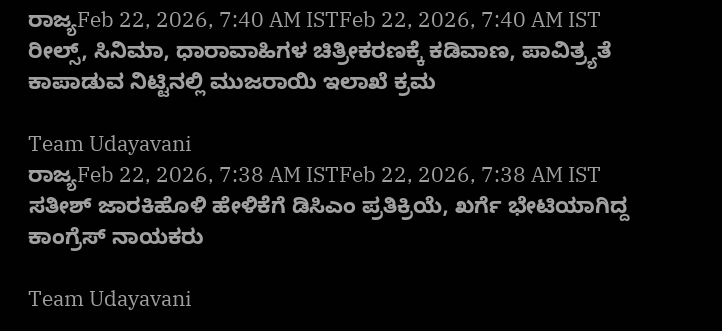ರಾಜ್ಯFeb 22, 2026, 7:40 AM ISTFeb 22, 2026, 7:40 AM IST ರೀಲ್ಸ್, ಸಿನಿಮಾ, ಧಾರಾವಾಹಿಗಳ ಚಿತ್ರೀಕರಣಕ್ಕೆ ಕಡಿವಾಣ, ಪಾವಿತ್ರ್ಯತೆ ಕಾಪಾಡುವ ನಿಟ್ಟಿನಲ್ಲಿ ಮುಜರಾಯಿ ಇಲಾಖೆ ಕ್ರಮ

Team Udayavani
ರಾಜ್ಯFeb 22, 2026, 7:38 AM ISTFeb 22, 2026, 7:38 AM IST
ಸತೀಶ್ ಜಾರಕಿಹೊಳಿ ಹೇಳಿಕೆಗೆ ಡಿಸಿಎಂ ಪ್ರತಿಕ್ರಿಯೆ, ಖರ್ಗೆ ಭೇಟಿಯಾಗಿದ್ದ ಕಾಂಗ್ರೆಸ್ ನಾಯಕರು

Team Udayavani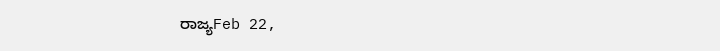ರಾಜ್ಯFeb 22,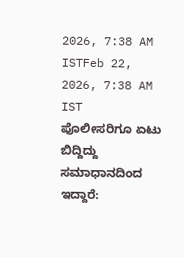2026, 7:38 AM ISTFeb 22, 2026, 7:38 AM IST
ಪೊಲೀಸರಿಗೂ ಏಟು ಬಿದ್ದಿದ್ದು ಸಮಾಧಾನದಿಂದ ಇದ್ದಾರೆ: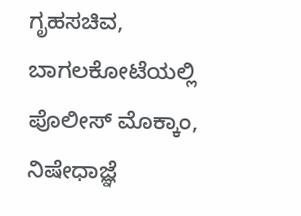ಗೃಹಸಚಿವ, ಬಾಗಲಕೋಟೆಯಲ್ಲಿ ಪೊಲೀಸ್ ಮೊಕ್ಕಾಂ, ನಿಷೇಧಾಜ್ಞೆ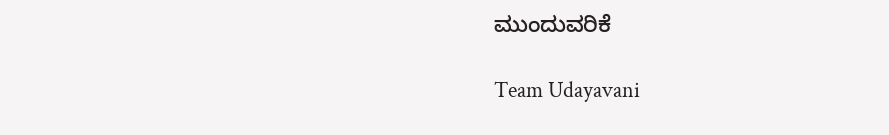ಮುಂದುವರಿಕೆ

Team Udayavani